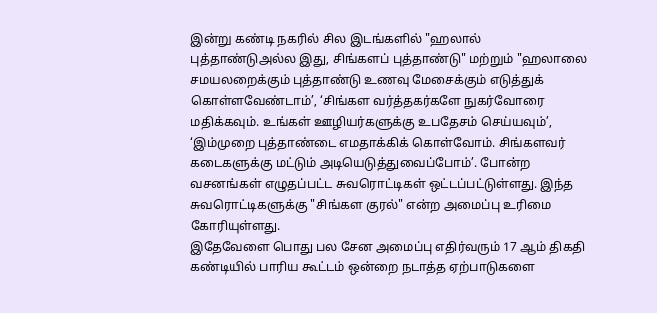இன்று கண்டி நகரில் சில இடங்களில் "ஹலால் புத்தாண்டுஅல்ல இது, சிங்களப் புத்தாண்டு" மற்றும் "ஹலாலை சமயலறைக்கும் புத்தாண்டு உணவு மேசைக்கும் எடுத்துக் கொள்ளவேண்டாம்’, ‘சிங்கள வர்த்தகர்களே நுகர்வோரை மதிக்கவும். உங்கள் ஊழியர்களுக்கு உபதேசம் செய்யவும்’, ‘இம்முறை புத்தாண்டை எமதாக்கிக் கொள்வோம். சிங்களவர் கடைகளுக்கு மட்டும் அடியெடுத்துவைப்போம்’. போன்ற வசனங்கள் எழுதப்பட்ட சுவரொட்டிகள் ஒட்டப்பட்டுள்ளது. இந்த சுவரொட்டிகளுக்கு "சிங்கள குரல்" என்ற அமைப்பு உரிமை கோரியுள்ளது.
இதேவேளை பொது பல சேன அமைப்பு எதிர்வரும் 17 ஆம் திகதி கண்டியில் பாரிய கூட்டம் ஒன்றை நடாத்த ஏற்பாடுகளை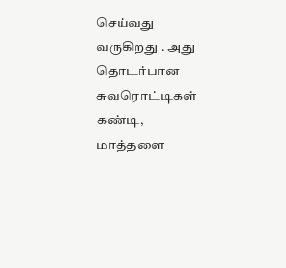செய்வது வருகிறது . அது தொடர்பான சுவரொட்டிகள் கண்டி, மாத்தளை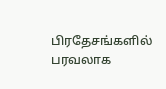பிரதேசங்களில் பரவலாக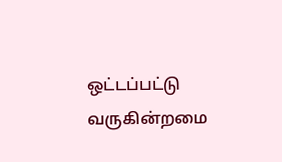ஒட்டப்பட்டு வருகின்றமை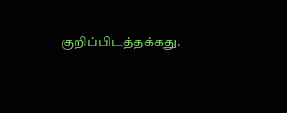குறிப்பிடத்தக்கது.